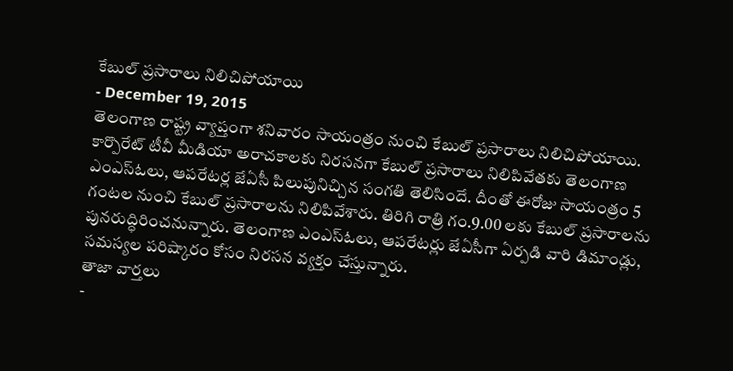కేబుల్ ప్రసారాలు నిలిచిపోయాయి
- December 19, 2015
తెలంగాణ రాష్ట్ర వ్యాప్తంగా శనివారం సాయంత్రం నుంచి కేబుల్ ప్రసారాలు నిలిచిపోయాయి. కార్పొరేట్ టీవీ మీడియా అరాచకాలకు నిరసనగా కేబుల్ ప్రసారాలు నిలిపివేతకు తెలంగాణ ఎంఎస్ఓలు, ఆపరేటర్ల జేఏసీ పిలుపునిచ్చిన సంగతి తెలిసిందే. దీంతో ఈరోజు సాయంత్రం 5 గంటల నుంచి కేబుల్ ప్రసారాలను నిలిపివేశారు. తిరిగి రాత్రి గం.9.00 లకు కేబుల్ ప్రసారాలను పునరుద్ధిరించనున్నారు. తెలంగాణ ఎంఎస్ఓలు, ఆపరేటర్లు జేఏసీగా ఏర్పడి వారి డిమాండ్లు, సమస్యల పరిష్కారం కోసం నిరసన వ్యక్తం చేస్తున్నారు.
తాజా వార్తలు
-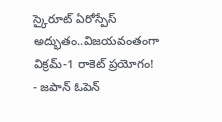స్కైరూట్ ఏరోస్పేస్ అద్భుతం..విజయవంతంగా విక్రమ్-1 రాకెట్ ప్రయోగం!
- జపాన్ ఓపెన్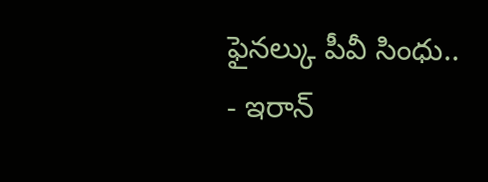ఫైనల్కు పీవీ సింధు..
- ఇరాన్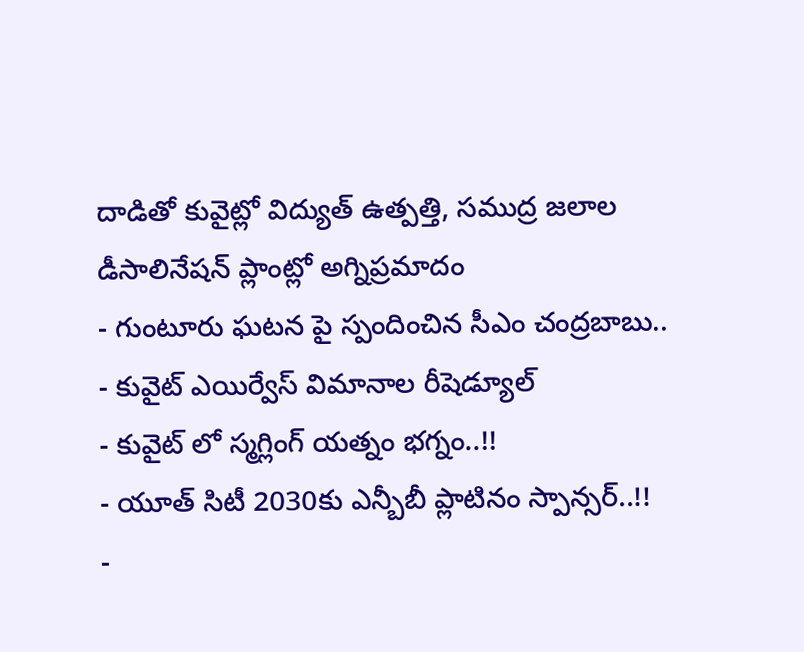దాడితో కువైట్లో విద్యుత్ ఉత్పత్తి, సముద్ర జలాల డీసాలినేషన్ ప్లాంట్లో అగ్నిప్రమాదం
- గుంటూరు ఘటన పై స్పందించిన సీఎం చంద్రబాబు..
- కువైట్ ఎయిర్వేస్ విమానాల రీషెడ్యూల్
- కువైట్ లో స్మగ్లింగ్ యత్నం భగ్నం..!!
- యూత్ సిటీ 2030కు ఎన్బీబీ ప్లాటినం స్పాన్సర్..!!
-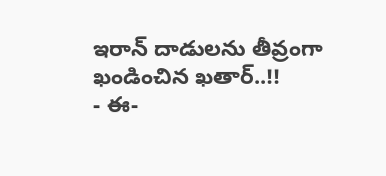ఇరాన్ దాడులను తీవ్రంగా ఖండించిన ఖతార్..!!
- ఈ-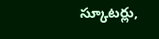స్కూటర్లు,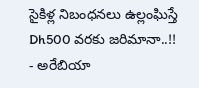సైకిళ్ల నిబంధనలు ఉల్లంఘిస్తే Dh500 వరకు జరిమానా..!!
- అరేబియా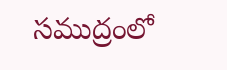సముద్రంలో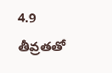4.9 తీవ్రతతో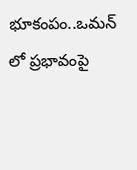భూకంపం..ఒమన్ లో ప్రభావంపై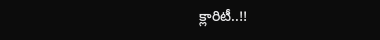క్లారిటీ..!!